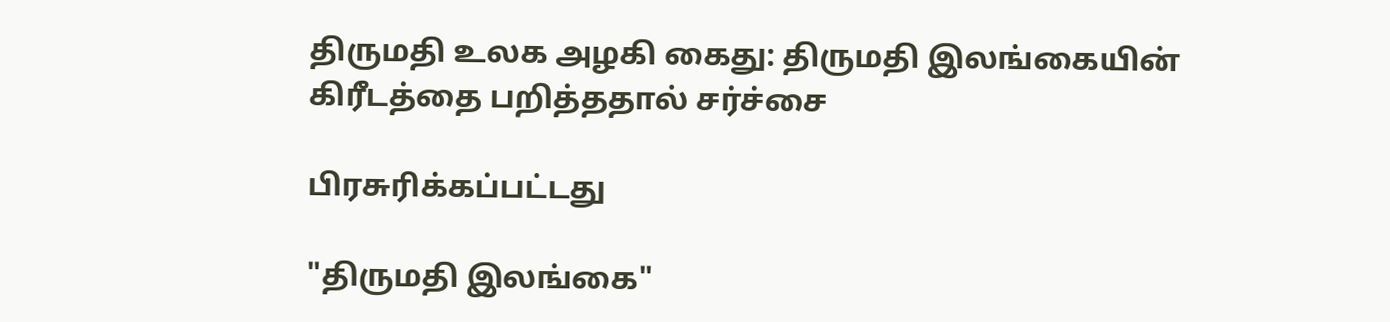திருமதி உலக அழகி கைது: திருமதி இலங்கையின் கிரீடத்தை பறித்ததால் சர்ச்சை

பிரசுரிக்கப்பட்டது

"திருமதி இலங்கை"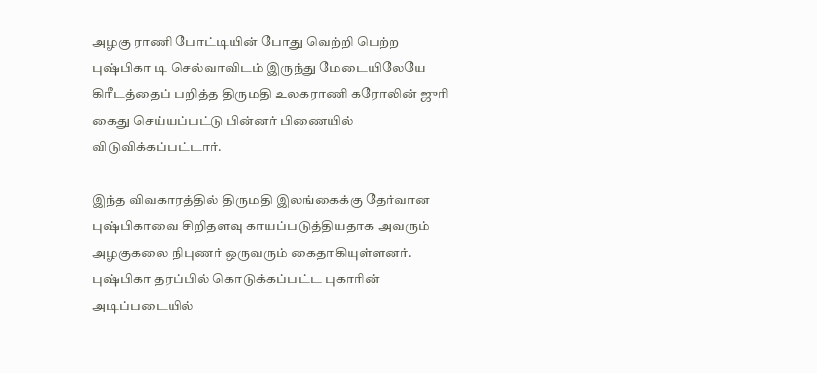அழகு ராணி போட்டியின் போது வெற்றி பெற்ற புஷ்பிகா டி செல்வாவிடம் இருந்து மேடையிலேயே கிரீடத்தைப் பறித்த திருமதி உலகராணி கரோலின் ஜுரி கைது செய்யப்பட்டு பின்னர் பிணையில் விடுவிக்கப்பட்டார்.

இந்த விவகாரத்தில் திருமதி இலங்கைக்கு தேர்வான புஷ்பிகாவை சிறிதளவு காயப்படுத்தியதாக அவரும் அழகுகலை நிபுணர் ஒருவரும் கைதாகியுள்ளனர். புஷ்பிகா தரப்பில் கொடுக்கப்பட்ட புகாரின் அடிப்படையில்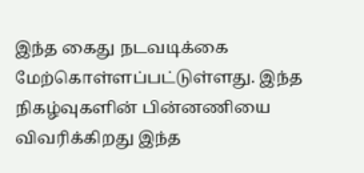இந்த கைது நடவடிக்கை மேற்கொள்ளப்பட்டுள்ளது. இந்த நிகழ்வுகளின் பின்னணியை விவரிக்கிறது இந்த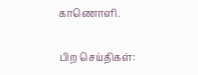காணொளி.

பிற செய்திகள்: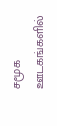சமூக ஊடகங்களில்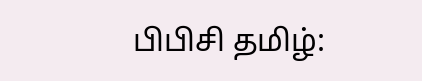பிபிசி தமிழ்: